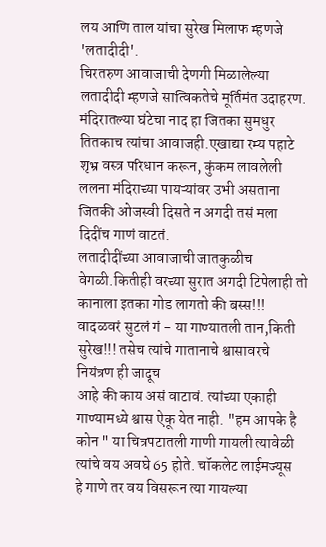लय आणि ताल यांचा सुरेख मिलाफ म्हणजे 'लतादीदी'.
चिरतरुण आवाजाची देणगी मिळालेल्या लतादीदी म्हणजे सात्विकतेचे मूर्तिमंत उदाहरण.
मंदिरातल्या घंटेचा नाद हा जितका सुमधुर तितकाच त्यांचा आवाजही.एखाद्या रम्य पहाटे शृभ्र वस्त्र परिधान करून, कुंकम लावलेली ललना मंदिराच्या पायऱ्यांवर उभी असताना जितकी ओजस्वी दिसते न अगदी तसं मला दिदींच गाणं वाटतं.
लतादीदींच्या आवाजाची जातकुळीच वेगळी.कितीही वरच्या सुरात अगदी टिपेलाही तो कानाला इतका गोड लागतो की बस्स!!! वादळवरं सुटलं गं - या गाण्यातली तान,किती सुरेख!!! तसेच त्यांचे गातानाचे श्वासावरचे नियंत्रण ही जादूच
आहे की काय असं वाटावं. त्यांच्या एकाही गाण्यामध्ये श्वास ऐकू येत नाही. "हम आपके है कोन " या चित्रपटातली गाणी गायली त्यावेळी त्यांचे वय अवघे 65 होते. चॉकलेट लाईमज्यूस
हे गाणे तर वय विसरून त्या गायल्या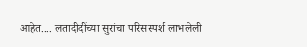आहेत.... लतादीदींच्या सुरांचा परिसस्पर्श लाभलेली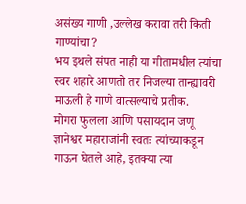असंख्य गाणी ,उल्लेख करावा तरी किती गाण्यांचा?
भय इथले संपत नाही या गीतामधील त्यांचा स्वर शहारे आणतो तर निजल्या तान्ह्यावरी माऊली हे गाणे वात्सल्याचे प्रतीक.
मोगरा फुलला आणि पसायदान जणू ज्ञानेश्वर महाराजांनी स्वतः त्यांच्याकडून गाऊन घेतले आहे, इतक्या त्या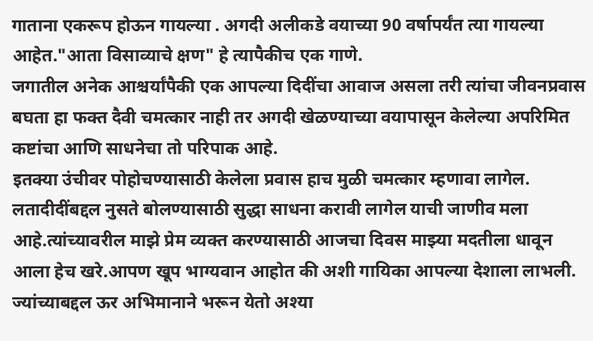गाताना एकरूप होऊन गायल्या . अगदी अलीकडे वयाच्या 90 वर्षापर्यंत त्या गायल्या आहेत."आता विसाव्याचे क्षण" हे त्यापैकीच एक गाणे.
जगातील अनेक आश्चर्यांपैकी एक आपल्या दिदींचा आवाज असला तरी त्यांचा जीवनप्रवास बघता हा फक्त दैवी चमत्कार नाही तर अगदी खेळण्याच्या वयापासून केलेल्या अपरिमित कष्टांचा आणि साधनेचा तो परिपाक आहे.
इतक्या उंचीवर पोहोचण्यासाठी केलेला प्रवास हाच मुळी चमत्कार म्हणावा लागेल.
लतादीदींबद्दल नुसते बोलण्यासाठी सुद्धा साधना करावी लागेल याची जाणीव मला आहे.त्यांच्यावरील माझे प्रेम व्यक्त करण्यासाठी आजचा दिवस माझ्या मदतीला धावून आला हेच खरे.आपण खूप भाग्यवान आहोत की अशी गायिका आपल्या देशाला लाभली.
ज्यांच्याबद्दल ऊर अभिमानाने भरून येतो अश्या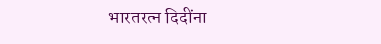भारतरत्न दिदींना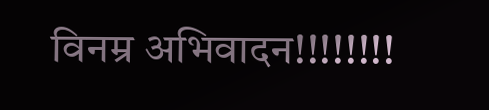विनम्र अभिवादन!!!!!!!!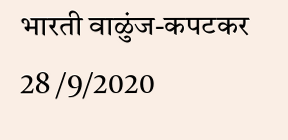भारती वाळुंज-कपटकर
28 /9/2020